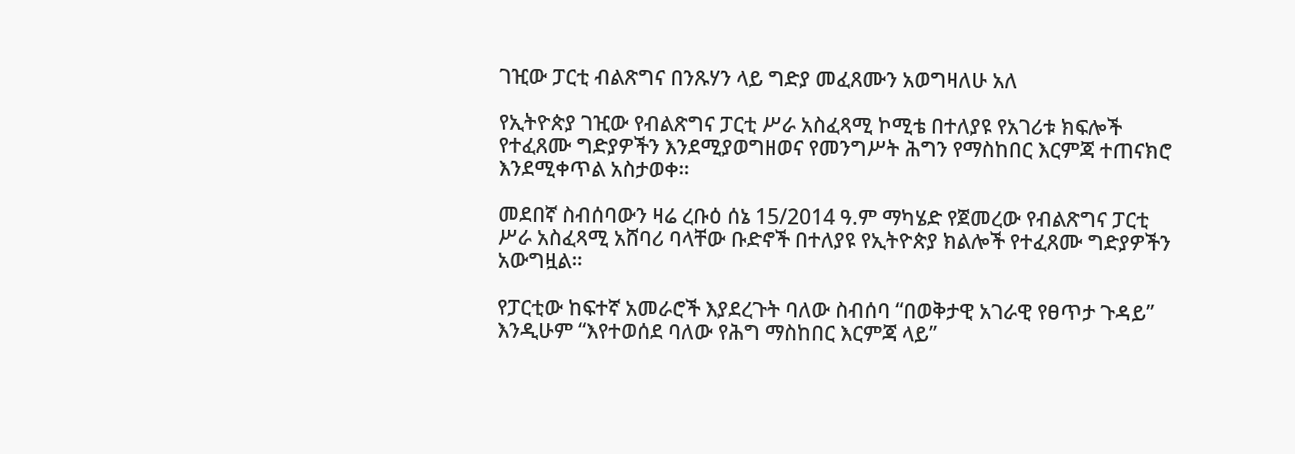ገዢው ፓርቲ ብልጽግና በንጹሃን ላይ ግድያ መፈጸሙን አወግዛለሁ አለ

የኢትዮጵያ ገዢው የብልጽግና ፓርቲ ሥራ አስፈጻሚ ኮሚቴ በተለያዩ የአገሪቱ ክፍሎች የተፈጸሙ ግድያዎችን እንደሚያወግዘወና የመንግሥት ሕግን የማስከበር እርምጃ ተጠናክሮ እንደሚቀጥል አስታወቀ።

መደበኛ ስብሰባውን ዛሬ ረቡዕ ሰኔ 15/2014 ዓ.ም ማካሄድ የጀመረው የብልጽግና ፓርቲ ሥራ አስፈጻሚ አሸባሪ ባላቸው ቡድኖች በተለያዩ የኢትዮጵያ ክልሎች የተፈጸሙ ግድያዎችን አውግዟል።

የፓርቲው ከፍተኛ አመራሮች እያደረጉት ባለው ስብሰባ “በወቅታዊ አገራዊ የፀጥታ ጉዳይ’’ እንዲሁም “እየተወሰደ ባለው የሕግ ማስከበር እርምጃ ላይ’’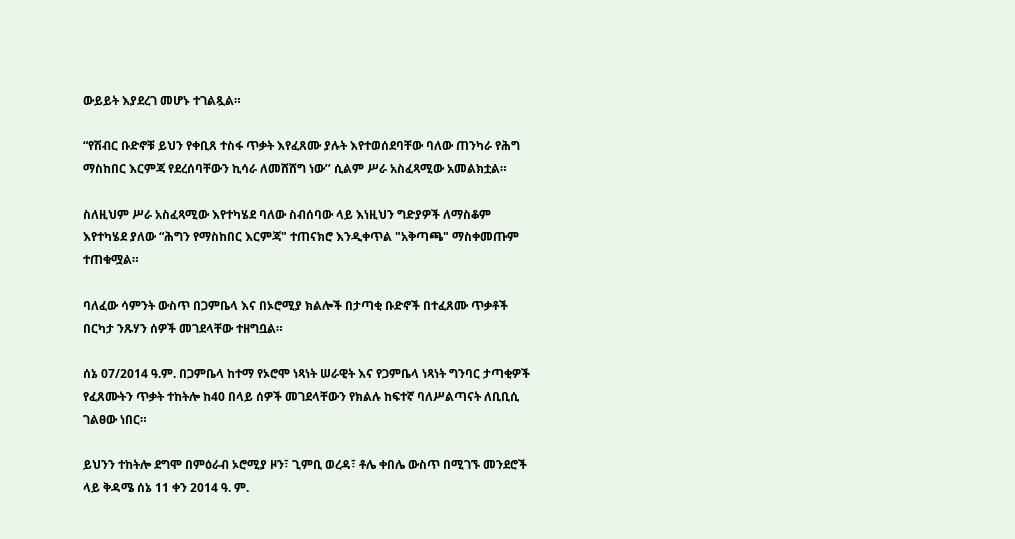ውይይት እያደረገ መሆኑ ተገልጿል።

“የሽብር ቡድኖቹ ይህን የቀቢጸ ተስፋ ጥቃት እየፈጸሙ ያሉት እየተወሰደባቸው ባለው ጠንካራ የሕግ ማስከበር እርምጃ የደረሰባቸውን ኪሳራ ለመሸሸግ ነው’’ ሲልም ሥራ አስፈጻሚው አመልክቷል።

ስለዚህም ሥራ አስፈጻሚው እየተካሄደ ባለው ስብሰባው ላይ እነዚህን ግድያዎች ለማስቆም እየተካሄደ ያለው “ሕግን የማስከበር እርምጃ" ተጠናክሮ እንዲቀጥል "አቅጣጫ" ማስቀመጡም ተጠቁሟል።

ባለፈው ሳምንት ውስጥ በጋምቤላ እና በኦሮሚያ ክልሎች በታጣቂ ቡድኖች በተፈጸሙ ጥቃቶች በርካታ ንጹሃን ሰዎች መገደላቸው ተዘግቧል።

ሰኔ 07/2014 ዓ.ም. በጋምቤላ ከተማ የኦሮሞ ነጻነት ሠራዊት እና የጋምቤላ ነጻነት ግንባር ታጣቂዎች የፈጸሙትን ጥቃት ተከትሎ ከ40 በላይ ሰዎች መገደላቸውን የክልሉ ከፍተኛ ባለሥልጣናት ለቢቢሲ ገልፀው ነበር።

ይህንን ተከትሎ ደግሞ በምዕራብ ኦሮሚያ ዞን፣ ጊምቢ ወረዳ፣ ቶሌ ቀበሌ ውስጥ በሚገኙ መንደሮች ላይ ቅዳሜ ሰኔ 11 ቀን 2014 ዓ. ም.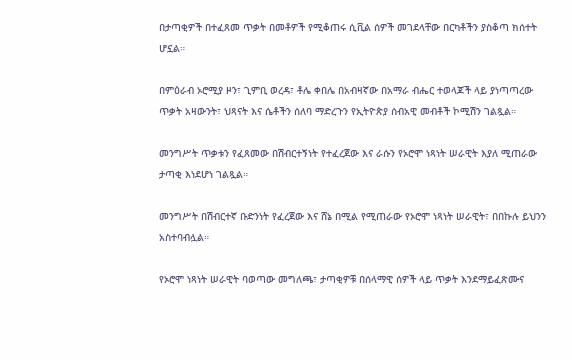በታጣቂዎች በተፈጸመ ጥቃት በመቶዎች የሚቆጠሩ ሲቪል ሰዎች መገደላቸው በርካቶችን ያስቆጣ ክሰተት ሆኗል።

በምዕራብ ኦሮሚያ ዞን፣ ጊምቢ ወረዳ፣ ቶሌ ቀበሌ በአብዛኛው በአማራ ብሔር ተወላጆች ላይ ያነጣጣረው ጥቃት አዛውንት፣ ህጻናት እና ሴቶችን ሰለባ ማድረጉን የኢትዮጵያ ሰብአዊ መብቶች ኮሚሽን ገልጿል።

መንግሥት ጥቃቱን የፈጸመው በሽብርተኝነት የተፈረጀው እና ራሱን የኦሮሞ ነጻነት ሠራዊት እያለ ሚጠራው ታጣቂ እነደሆነ ገልጿል።

መንግሥት በሽብርተኛ ቡድንነት የፈረጀው እና ሸኔ በሚል የሚጠራው የኦሮሞ ነጻነት ሠራዊት፣ በበኩሉ ይህንን አስተባብሏል።

የኦሮሞ ነጻነት ሠራዊት ባወጣው መግለጫ፣ ታጣቂዎቹ በሰላማዊ ሰዎች ላይ ጥቃት እንደማይፈጽሙና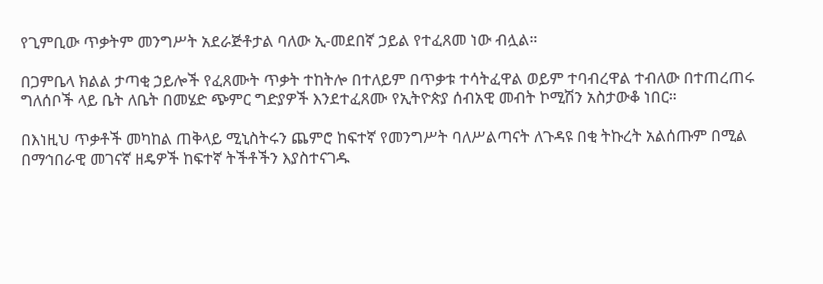የጊምቢው ጥቃትም መንግሥት አደራጅቶታል ባለው ኢ-መደበኛ ኃይል የተፈጸመ ነው ብሏል።

በጋምቤላ ክልል ታጣቂ ኃይሎች የፈጸሙት ጥቃት ተከትሎ በተለይም በጥቃቱ ተሳትፈዋል ወይም ተባብረዋል ተብለው በተጠረጠሩ ግለሰቦች ላይ ቤት ለቤት በመሄድ ጭምር ግድያዎች እንደተፈጸሙ የኢትዮጵያ ሰብአዊ መብት ኮሚሽን አስታውቆ ነበር።

በእነዚህ ጥቃቶች መካከል ጠቅላይ ሚኒስትሩን ጨምሮ ከፍተኛ የመንግሥት ባለሥልጣናት ለጉዳዩ በቂ ትኩረት አልሰጡም በሚል በማኅበራዊ መገናኛ ዘዴዎች ከፍተኛ ትችቶችን እያስተናገዱ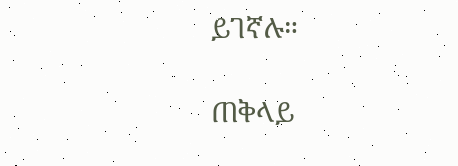ይገኛሉ።

ጠቅላይ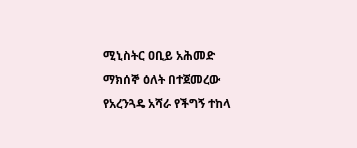ሚኒስትር ዐቢይ አሕመድ ማክሰኞ ዕለት በተጀመረው የአረንጓዴ አሻራ የችግኝ ተከላ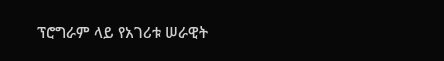ፕሮግራም ላይ የአገሪቱ ሠራዊት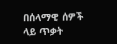በሰላማዊ ሰዎች ላይ ጥቃት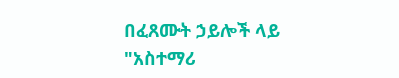በፈጸሙት ኃይሎች ላይ "አስተማሪ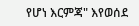የሆነ እርምጃ" እየወሰደ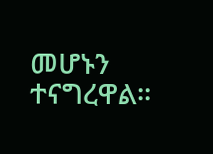መሆኑን ተናግረዋል።